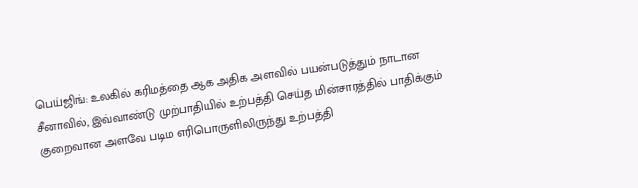பெய்ஜிங்: உலகில் கரிமத்தை ஆக அதிக அளவில் பயன்படுத்தும் நாடான சீனாவில், இவ்வாண்டு முற்பாதியில் உற்பத்தி செய்த மின்சாரத்தில் பாதிக்கும் குறைவான அளவே படிம எரிபொருளிலிருந்து உற்பத்தி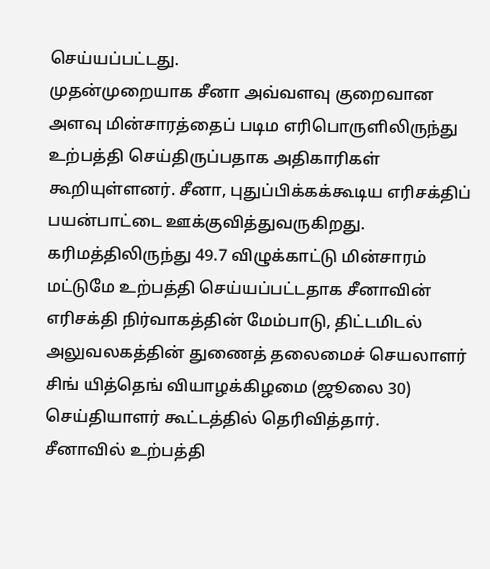செய்யப்பட்டது.
முதன்முறையாக சீனா அவ்வளவு குறைவான அளவு மின்சாரத்தைப் படிம எரிபொருளிலிருந்து உற்பத்தி செய்திருப்பதாக அதிகாரிகள் கூறியுள்ளனர். சீனா, புதுப்பிக்கக்கூடிய எரிசக்திப் பயன்பாட்டை ஊக்குவித்துவருகிறது.
கரிமத்திலிருந்து 49.7 விழுக்காட்டு மின்சாரம் மட்டுமே உற்பத்தி செய்யப்பட்டதாக சீனாவின் எரிசக்தி நிர்வாகத்தின் மேம்பாடு, திட்டமிடல் அலுவலகத்தின் துணைத் தலைமைச் செயலாளர் சிங் யித்தெங் வியாழக்கிழமை (ஜூலை 30) செய்தியாளர் கூட்டத்தில் தெரிவித்தார்.
சீனாவில் உற்பத்தி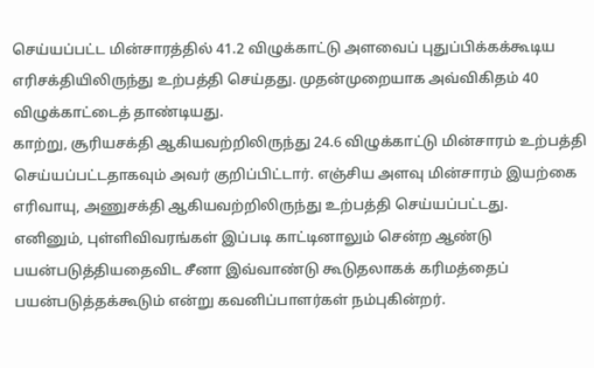செய்யப்பட்ட மின்சாரத்தில் 41.2 விழுக்காட்டு அளவைப் புதுப்பிக்கக்கூடிய எரிசக்தியிலிருந்து உற்பத்தி செய்தது. முதன்முறையாக அவ்விகிதம் 40 விழுக்காட்டைத் தாண்டியது.
காற்று, சூரியசக்தி ஆகியவற்றிலிருந்து 24.6 விழுக்காட்டு மின்சாரம் உற்பத்தி செய்யப்பட்டதாகவும் அவர் குறிப்பிட்டார். எஞ்சிய அளவு மின்சாரம் இயற்கை எரிவாயு, அணுசக்தி ஆகியவற்றிலிருந்து உற்பத்தி செய்யப்பட்டது.
எனினும், புள்ளிவிவரங்கள் இப்படி காட்டினாலும் சென்ற ஆண்டு பயன்படுத்தியதைவிட சீனா இவ்வாண்டு கூடுதலாகக் கரிமத்தைப் பயன்படுத்தக்கூடும் என்று கவனிப்பாளர்கள் நம்புகின்றர்.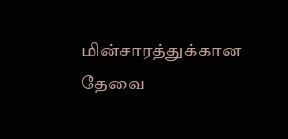மின்சாரத்துக்கான தேவை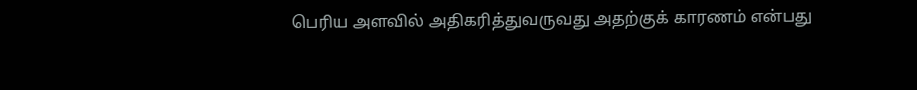பெரிய அளவில் அதிகரித்துவருவது அதற்குக் காரணம் என்பது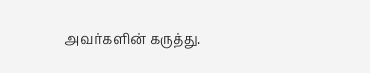அவர்களின் கருத்து.